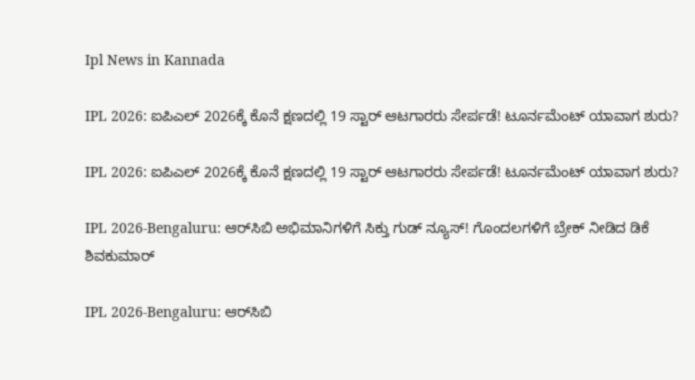Ipl News in Kannada

IPL 2026: ಐಪಿಎಲ್‌ 2026ಕ್ಕೆ ಕೊನೆ ಕ್ಷಣದಲ್ಲಿ 19 ಸ್ಟಾರ್ ಆಟಗಾರರು ಸೇರ್ಪಡೆ! ಟೂರ್ನಮೆಂಟ್‌ ಯಾವಾಗ ಶುರು?

IPL 2026: ಐಪಿಎಲ್‌ 2026ಕ್ಕೆ ಕೊನೆ ಕ್ಷಣದಲ್ಲಿ 19 ಸ್ಟಾರ್ ಆಟಗಾರರು ಸೇರ್ಪಡೆ! ಟೂರ್ನಮೆಂಟ್‌ ಯಾವಾಗ ಶುರು?

IPL 2026-Bengaluru: ಆರ್‌ಸಿಬಿ ಅಭಿಮಾನಿಗಳಿಗೆ ಸಿಕ್ತು ಗುಡ್‌ ನ್ಯೂಸ್‌! ಗೊಂದಲಗಳಿಗೆ ಬ್ರೇಕ್‌ ನೀಡಿದ ಡಿಕೆ ಶಿವಕುಮಾರ್‌

IPL 2026-Bengaluru: ಆರ್‌ಸಿಬಿ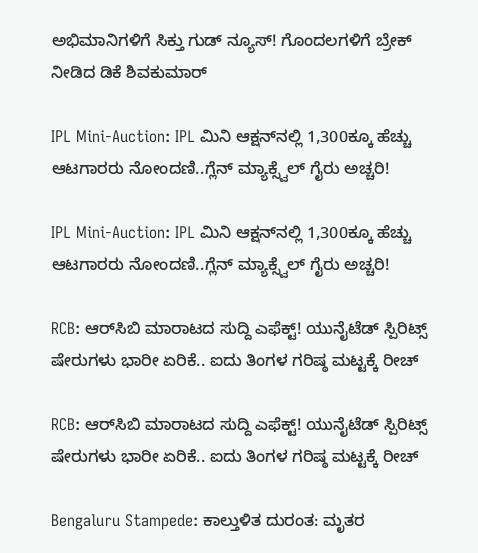ಅಭಿಮಾನಿಗಳಿಗೆ ಸಿಕ್ತು ಗುಡ್‌ ನ್ಯೂಸ್‌! ಗೊಂದಲಗಳಿಗೆ ಬ್ರೇಕ್‌ ನೀಡಿದ ಡಿಕೆ ಶಿವಕುಮಾರ್‌

IPL Mini-Auction: IPL ಮಿನಿ ಆಕ್ಷನ್‌ನಲ್ಲಿ 1,300ಕ್ಕೂ ಹೆಚ್ಚು ಆಟಗಾರರು ನೋಂದಣಿ..ಗ್ಲೆನ್ ಮ್ಯಾಕ್ಸ್ವೆಲ್ ಗೈರು ಅಚ್ಚರಿ!

IPL Mini-Auction: IPL ಮಿನಿ ಆಕ್ಷನ್‌ನಲ್ಲಿ 1,300ಕ್ಕೂ ಹೆಚ್ಚು ಆಟಗಾರರು ನೋಂದಣಿ..ಗ್ಲೆನ್ ಮ್ಯಾಕ್ಸ್ವೆಲ್ ಗೈರು ಅಚ್ಚರಿ!

RCB: ಆರ್‌ಸಿಬಿ ಮಾರಾಟದ ಸುದ್ದಿ ಎಫೆಕ್ಟ್! ಯುನೈಟೆಡ್‌ ಸ್ಪಿರಿಟ್ಸ್‌ ಷೇರುಗಳು ಭಾರೀ ಏರಿಕೆ.. ಐದು ತಿಂಗಳ ಗರಿಷ್ಠ ಮಟ್ಟಕ್ಕೆ ರೀಚ್

RCB: ಆರ್‌ಸಿಬಿ ಮಾರಾಟದ ಸುದ್ದಿ ಎಫೆಕ್ಟ್! ಯುನೈಟೆಡ್‌ ಸ್ಪಿರಿಟ್ಸ್‌ ಷೇರುಗಳು ಭಾರೀ ಏರಿಕೆ.. ಐದು ತಿಂಗಳ ಗರಿಷ್ಠ ಮಟ್ಟಕ್ಕೆ ರೀಚ್

Bengaluru Stampede: ಕಾಲ್ತುಳಿತ ದುರಂತ: ಮೃತರ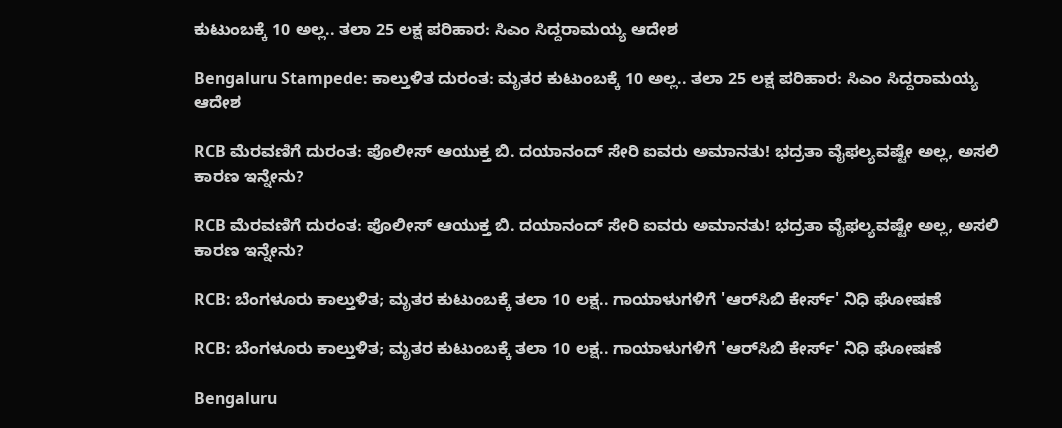ಕುಟುಂಬಕ್ಕೆ 10 ಅಲ್ಲ.. ತಲಾ 25 ಲಕ್ಷ ಪರಿಹಾರ: ಸಿಎಂ ಸಿದ್ದರಾಮಯ್ಯ ಆದೇಶ

Bengaluru Stampede: ಕಾಲ್ತುಳಿತ ದುರಂತ: ಮೃತರ ಕುಟುಂಬಕ್ಕೆ 10 ಅಲ್ಲ.. ತಲಾ 25 ಲಕ್ಷ ಪರಿಹಾರ: ಸಿಎಂ ಸಿದ್ದರಾಮಯ್ಯ ಆದೇಶ

RCB ಮೆರವಣಿಗೆ ದುರಂತ: ಪೊಲೀಸ್ ಆಯುಕ್ತ ಬಿ. ದಯಾನಂದ್ ಸೇರಿ ಐವರು ಅಮಾನತು! ಭದ್ರತಾ ವೈಫಲ್ಯವಷ್ಟೇ ಅಲ್ಲ, ಅಸಲಿ ಕಾರಣ ಇನ್ನೇನು?

RCB ಮೆರವಣಿಗೆ ದುರಂತ: ಪೊಲೀಸ್ ಆಯುಕ್ತ ಬಿ. ದಯಾನಂದ್ ಸೇರಿ ಐವರು ಅಮಾನತು! ಭದ್ರತಾ ವೈಫಲ್ಯವಷ್ಟೇ ಅಲ್ಲ, ಅಸಲಿ ಕಾರಣ ಇನ್ನೇನು?

RCB: ಬೆಂಗಳೂರು ಕಾಲ್ತುಳಿತ; ಮೃತರ ಕುಟುಂಬಕ್ಕೆ ತಲಾ 10 ಲಕ್ಷ.. ಗಾಯಾಳುಗಳಿಗೆ 'ಆರ್‌ಸಿಬಿ ಕೇರ್ಸ್' ನಿಧಿ ಘೋಷಣೆ

RCB: ಬೆಂಗಳೂರು ಕಾಲ್ತುಳಿತ; ಮೃತರ ಕುಟುಂಬಕ್ಕೆ ತಲಾ 10 ಲಕ್ಷ.. ಗಾಯಾಳುಗಳಿಗೆ 'ಆರ್‌ಸಿಬಿ ಕೇರ್ಸ್' ನಿಧಿ ಘೋಷಣೆ

Bengaluru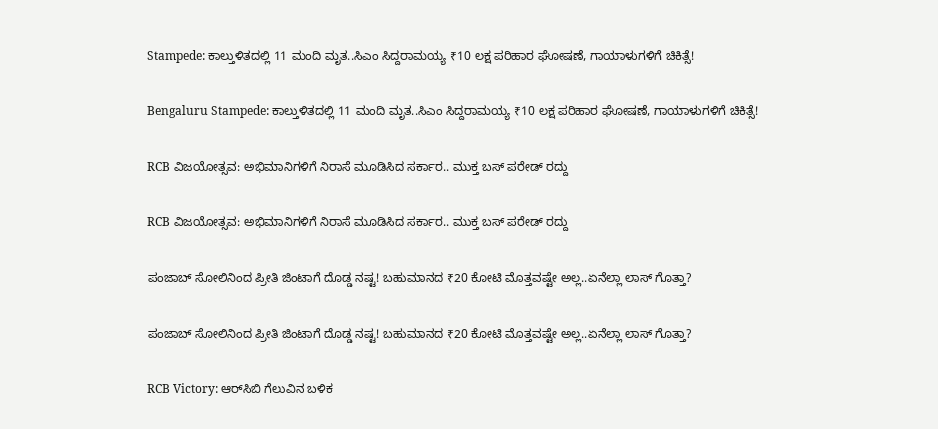Stampede: ಕಾಲ್ತುಳಿತದಲ್ಲಿ 11 ಮಂದಿ ಮೃತ..ಸಿಎಂ ಸಿದ್ದರಾಮಯ್ಯ ₹10 ಲಕ್ಷ ಪರಿಹಾರ ಘೋಷಣೆ, ಗಾಯಾಳುಗಳಿಗೆ ಚಿಕಿತ್ಸೆ!

Bengaluru Stampede: ಕಾಲ್ತುಳಿತದಲ್ಲಿ 11 ಮಂದಿ ಮೃತ..ಸಿಎಂ ಸಿದ್ದರಾಮಯ್ಯ ₹10 ಲಕ್ಷ ಪರಿಹಾರ ಘೋಷಣೆ, ಗಾಯಾಳುಗಳಿಗೆ ಚಿಕಿತ್ಸೆ!

RCB ವಿಜಯೋತ್ಸವ: ಅಭಿಮಾನಿಗಳಿಗೆ ನಿರಾಸೆ ಮೂಡಿಸಿದ ಸರ್ಕಾರ.. ಮುಕ್ತ ಬಸ್ ಪರೇಡ್ ರದ್ದು

RCB ವಿಜಯೋತ್ಸವ: ಅಭಿಮಾನಿಗಳಿಗೆ ನಿರಾಸೆ ಮೂಡಿಸಿದ ಸರ್ಕಾರ.. ಮುಕ್ತ ಬಸ್ ಪರೇಡ್ ರದ್ದು

ಪಂಜಾಬ್ ಸೋಲಿನಿಂದ ಪ್ರೀತಿ ಜಿಂಟಾಗೆ ದೊಡ್ಡ ನಷ್ಟ! ಬಹುಮಾನದ ₹20 ಕೋಟಿ ಮೊತ್ತವಷ್ಟೇ ಅಲ್ಲ..ಏನೆಲ್ಲಾ ಲಾಸ್ ಗೊತ್ತಾ?

ಪಂಜಾಬ್ ಸೋಲಿನಿಂದ ಪ್ರೀತಿ ಜಿಂಟಾಗೆ ದೊಡ್ಡ ನಷ್ಟ! ಬಹುಮಾನದ ₹20 ಕೋಟಿ ಮೊತ್ತವಷ್ಟೇ ಅಲ್ಲ..ಏನೆಲ್ಲಾ ಲಾಸ್ ಗೊತ್ತಾ?

RCB Victory: ಆರ್‌ಸಿಬಿ ಗೆಲುವಿನ ಬಳಿಕ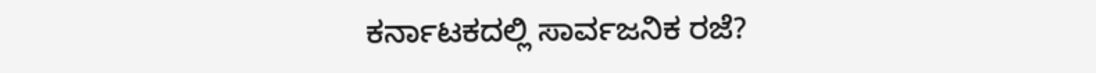ಕರ್ನಾಟಕದಲ್ಲಿ ಸಾರ್ವಜನಿಕ ರಜೆ?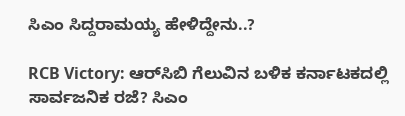ಸಿಎಂ ಸಿದ್ದರಾಮಯ್ಯ ಹೇಳಿದ್ದೇನು..?

RCB Victory: ಆರ್‌ಸಿಬಿ ಗೆಲುವಿನ ಬಳಿಕ ಕರ್ನಾಟಕದಲ್ಲಿ ಸಾರ್ವಜನಿಕ ರಜೆ? ಸಿಎಂ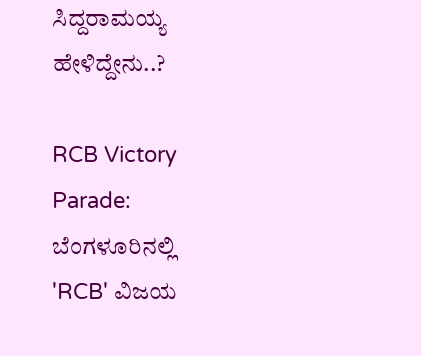ಸಿದ್ದರಾಮಯ್ಯ ಹೇಳಿದ್ದೇನು..?

RCB Victory Parade: ಬೆಂಗಳೂರಿನಲ್ಲಿ 'RCB' ವಿಜಯ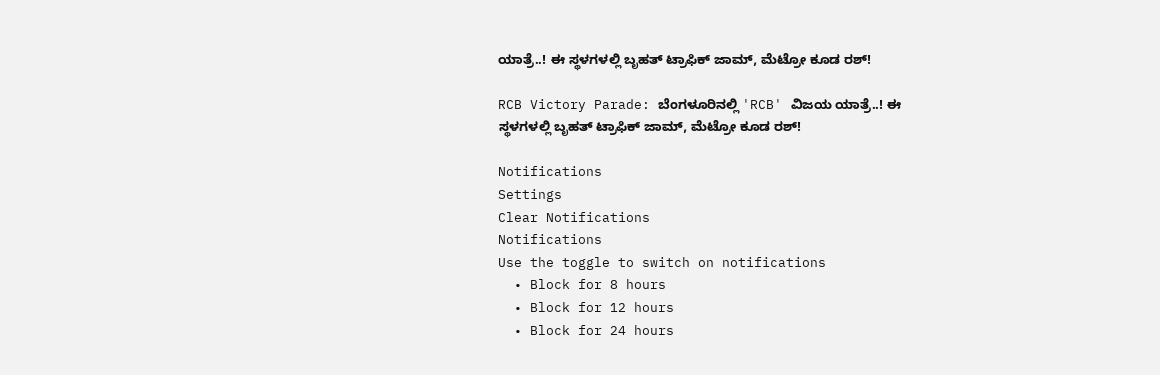ಯಾತ್ರೆ..! ಈ ಸ್ಥಳಗಳಲ್ಲಿ ಬೃಹತ್ ಟ್ರಾಫಿಕ್ ಜಾಮ್, ಮೆಟ್ರೋ ಕೂಡ ರಶ್!

RCB Victory Parade: ಬೆಂಗಳೂರಿನಲ್ಲಿ 'RCB' ವಿಜಯ ಯಾತ್ರೆ..! ಈ ಸ್ಥಳಗಳಲ್ಲಿ ಬೃಹತ್ ಟ್ರಾಫಿಕ್ ಜಾಮ್, ಮೆಟ್ರೋ ಕೂಡ ರಶ್!

Notifications
Settings
Clear Notifications
Notifications
Use the toggle to switch on notifications
  • Block for 8 hours
  • Block for 12 hours
  • Block for 24 hours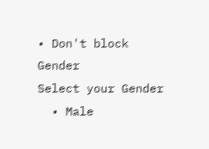• Don't block
Gender
Select your Gender
  • Male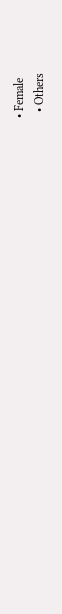• Female
  • Others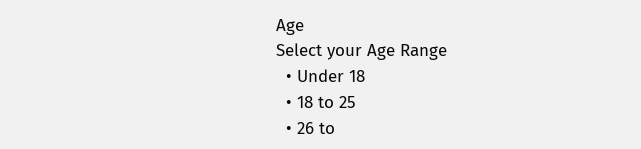Age
Select your Age Range
  • Under 18
  • 18 to 25
  • 26 to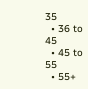35
  • 36 to 45
  • 45 to 55
  • 55+